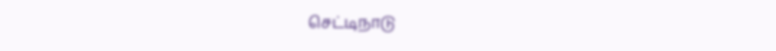செட்டிநாடு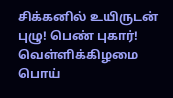சிக்கனில் உயிருடன் புழு! பெண் புகார்! வெள்ளிக்கிழமை பொய்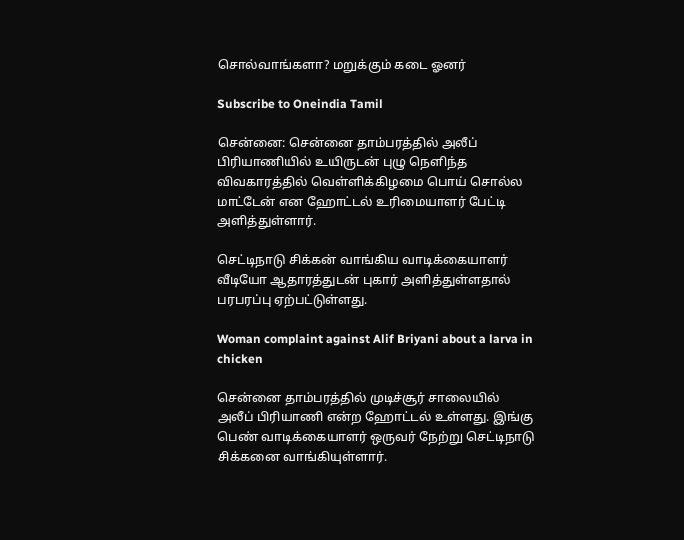சொல்வாங்களா? மறுக்கும் கடை ஓனர்

Subscribe to Oneindia Tamil

சென்னை: சென்னை தாம்பரத்தில் அலீப் பிரியாணியில் உயிருடன் புழு நெளிந்த விவகாரத்தில் வெள்ளிக்கிழமை பொய் சொல்ல மாட்டேன் என ஹோட்டல் உரிமையாளர் பேட்டி அளித்துள்ளார்.

செட்டிநாடு சிக்கன் வாங்கிய வாடிக்கையாளர் வீடியோ ஆதாரத்துடன் புகார் அளித்துள்ளதால் பரபரப்பு ஏற்பட்டுள்ளது.

Woman complaint against Alif Briyani about a larva in chicken

சென்னை தாம்பரத்தில் முடிச்சூர் சாலையில் அலீப் பிரியாணி என்ற ஹோட்டல் உள்ளது. இங்கு பெண் வாடிக்கையாளர் ஒருவர் நேற்று செட்டிநாடு சிக்கனை வாங்கியுள்ளார்.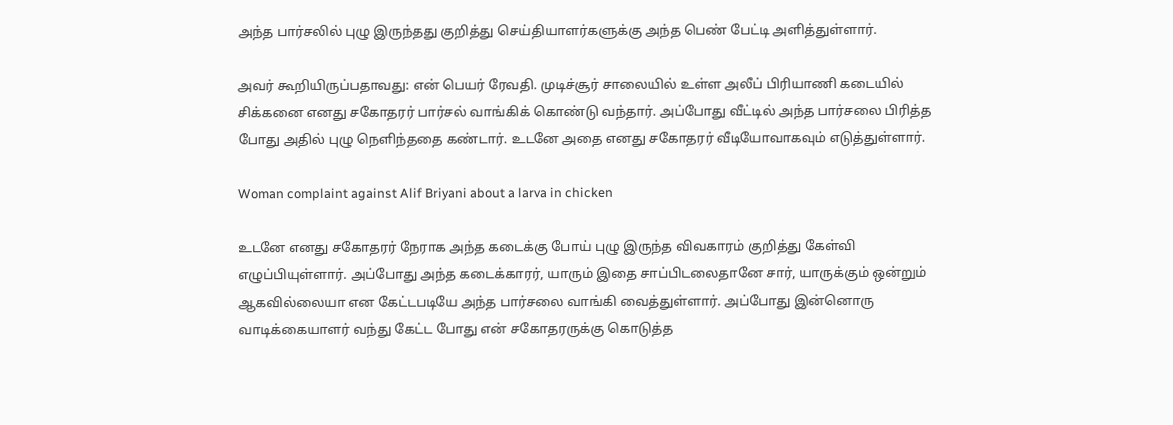அந்த பார்சலில் புழு இருந்தது குறித்து செய்தியாளர்களுக்கு அந்த பெண் பேட்டி அளித்துள்ளார்.

அவர் கூறியிருப்பதாவது: என் பெயர் ரேவதி. முடிச்சூர் சாலையில் உள்ள அலீப் பிரியாணி கடையில் சிக்கனை எனது சகோதரர் பார்சல் வாங்கிக் கொண்டு வந்தார். அப்போது வீட்டில் அந்த பார்சலை பிரித்த போது அதில் புழு நெளிந்ததை கண்டார். உடனே அதை எனது சகோதரர் வீடியோவாகவும் எடுத்துள்ளார்.

Woman complaint against Alif Briyani about a larva in chicken

உடனே எனது சகோதரர் நேராக அந்த கடைக்கு போய் புழு இருந்த விவகாரம் குறித்து கேள்வி எழுப்பியுள்ளார். அப்போது அந்த கடைக்காரர், யாரும் இதை சாப்பிடலைதானே சார், யாருக்கும் ஒன்றும் ஆகவில்லையா என கேட்டபடியே அந்த பார்சலை வாங்கி வைத்துள்ளார். அப்போது இன்னொரு வாடிக்கையாளர் வந்து கேட்ட போது என் சகோதரருக்கு கொடுத்த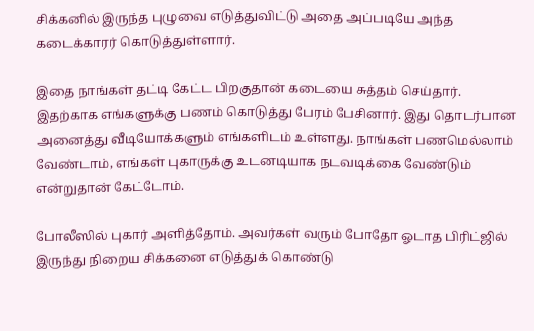சிக்கனில் இருந்த புழுவை எடுத்துவிட்டு அதை அப்படியே அந்த கடைக்காரர் கொடுத்துள்ளார்.

இதை நாங்கள் தட்டி கேட்ட பிறகுதான் கடையை சுத்தம் செய்தார். இதற்காக எங்களுக்கு பணம் கொடுத்து பேரம் பேசினார். இது தொடர்பான அனைத்து வீடியோக்களும் எங்களிடம் உள்ளது. நாங்கள் பணமெல்லாம் வேண்டாம், எங்கள் புகாருக்கு உடனடியாக நடவடிக்கை வேண்டும் என்றுதான் கேட்டோம்.

போலீஸில் புகார் அளித்தோம். அவர்கள் வரும் போதோ ஓடாத பிரிட்ஜில் இருந்து நிறைய சிக்கனை எடுத்துக் கொண்டு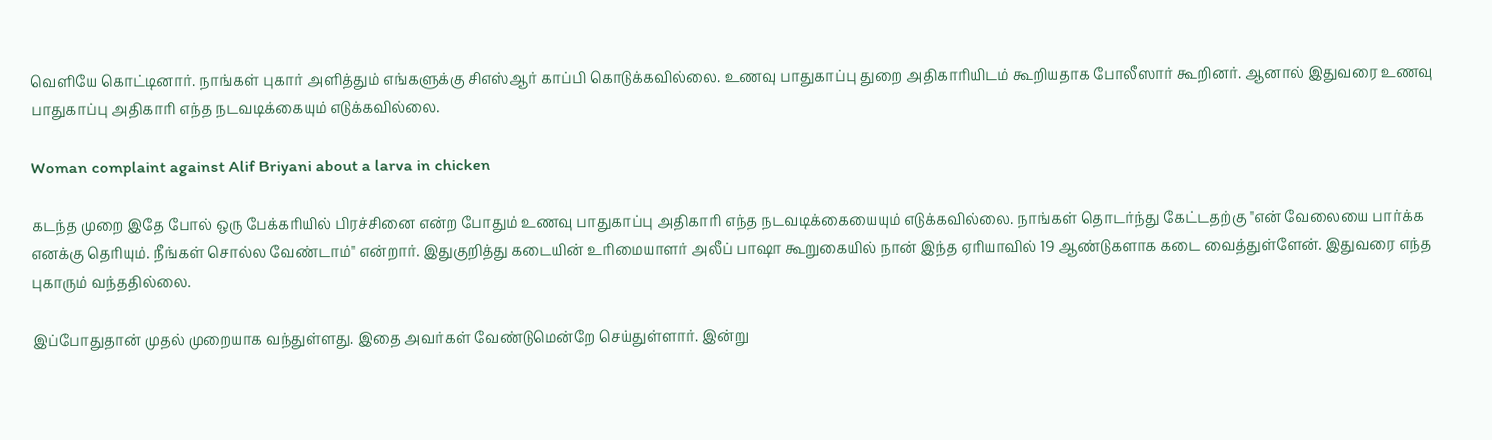வெளியே கொட்டினார். நாங்கள் புகார் அளித்தும் எங்களுக்கு சிஎஸ்ஆர் காப்பி கொடுக்கவில்லை. உணவு பாதுகாப்பு துறை அதிகாரியிடம் கூறியதாக போலீஸார் கூறினர். ஆனால் இதுவரை உணவு பாதுகாப்பு அதிகாரி எந்த நடவடிக்கையும் எடுக்கவில்லை.

Woman complaint against Alif Briyani about a larva in chicken

கடந்த முறை இதே போல் ஒரு பேக்கரியில் பிரச்சினை என்ற போதும் உணவு பாதுகாப்பு அதிகாரி எந்த நடவடிக்கையையும் எடுக்கவில்லை. நாங்கள் தொடர்ந்து கேட்டதற்கு "என் வேலையை பார்க்க எனக்கு தெரியும். நீங்கள் சொல்ல வேண்டாம்" என்றார். இதுகுறித்து கடையின் உரிமையாளர் அலீப் பாஷா கூறுகையில் நான் இந்த ஏரியாவில் 19 ஆண்டுகளாக கடை வைத்துள்ளேன். இதுவரை எந்த புகாரும் வந்ததில்லை.

இப்போதுதான் முதல் முறையாக வந்துள்ளது. இதை அவர்கள் வேண்டுமென்றே செய்துள்ளார். இன்று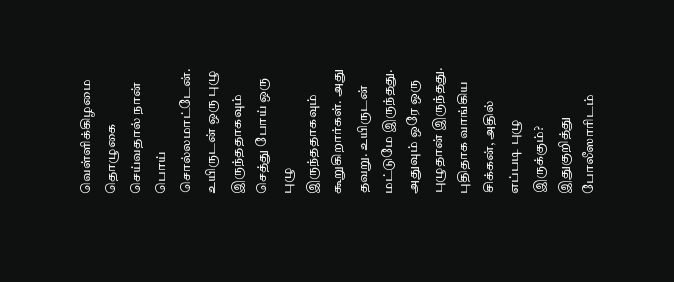வெள்ளிக்கிழமை தொழுகை செய்வதால் நான் பொய் சொல்லமாட்டேன். உயிருடன் ஒரு புழு இருந்ததாகவும் செத்து போய் ஒரு புழு இருந்ததாகவும் கூறுகிறார்கள். அது தவறு. உயிருடன் மட்டுமே இருந்தது. அதுவும் ஒரே ஒரு புழுதான் இருந்தது. புதிதாக வாங்கிய சிக்கன், அதில் எப்படி புழு இருக்கும்? இதுகுறித்து போலீஸாரிடம்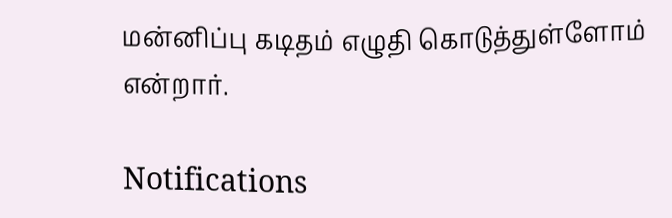மன்னிப்பு கடிதம் எழுதி கொடுத்துள்ளோம் என்றார்.

Notifications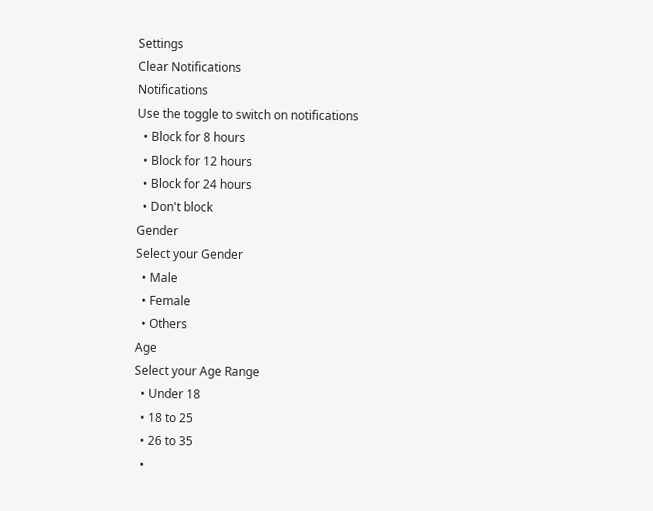Settings
Clear Notifications
Notifications
Use the toggle to switch on notifications
  • Block for 8 hours
  • Block for 12 hours
  • Block for 24 hours
  • Don't block
Gender
Select your Gender
  • Male
  • Female
  • Others
Age
Select your Age Range
  • Under 18
  • 18 to 25
  • 26 to 35
  •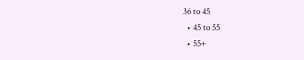36 to 45
  • 45 to 55
  • 55+